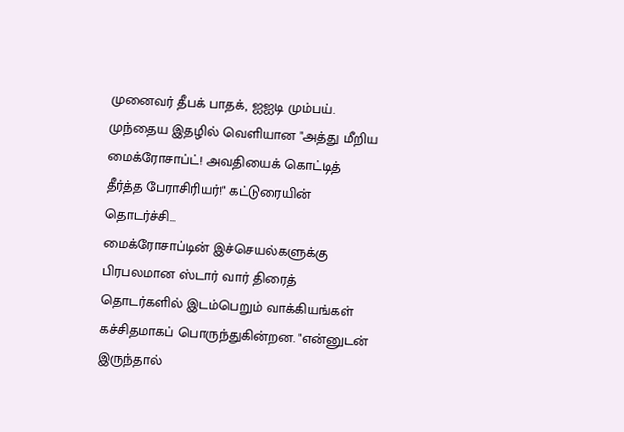முனைவர் தீபக் பாதக், ஐஐடி மும்பய்.
முந்தைய இதழில் வெளியான "அத்து மீறிய மைக்ரோசாப்ட்! அவதியைக் கொட்டித் தீர்த்த பேராசிரியர்!" கட்டுரையின் தொடர்ச்சி...
மைக்ரோசாப்டின் இச்செயல்களுக்கு பிரபலமான ஸ்டார் வார் திரைத் தொடர்களில் இடம்பெறும் வாக்கியங்கள் கச்சிதமாகப் பொருந்துகின்றன. "என்னுடன் இருந்தால்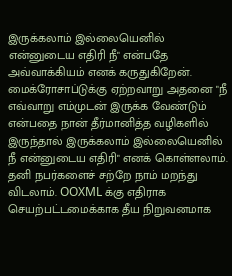இருக்கலாம் இல்லையெனில் என்னுடைய எதிரி நீ" என்பதே அவ்வாக்கியம் எனக் கருதுகிறேன். மைக்ரோசாப்டுக்கு ஏற்றவாறு அதனை "நீ எவ்வாறு எம்முடன் இருக்க வேண்டும் என்பதை நான் தீர்மானித்த வழிகளில் இருந்தால் இருக்கலாம் இல்லையெனில் நீ என்னுடைய எதிரி" எனக் கொள்ளலாம்.
தனி நபர்களைச் சற்றே நாம் மறந்து விடலாம். OOXML க்கு எதிராக செயற்பட்டமைக்காக தீய நிறுவனமாக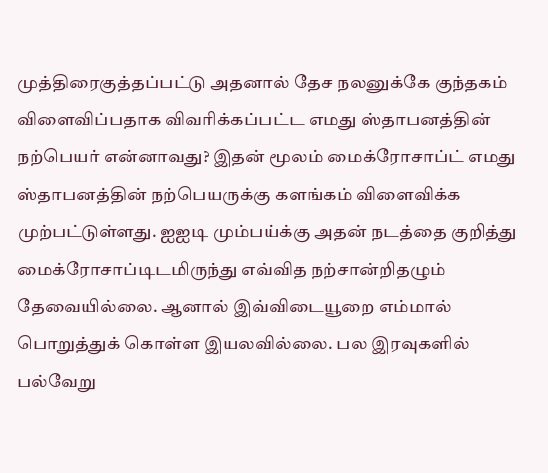முத்திரைகுத்தப்பட்டு அதனால் தேச நலனுக்கே குந்தகம் விளைவிப்பதாக விவரிக்கப்பட்ட எமது ஸ்தாபனத்தின் நற்பெயர் என்னாவது? இதன் மூலம் மைக்ரோசாப்ட் எமது ஸ்தாபனத்தின் நற்பெயருக்கு களங்கம் விளைவிக்க முற்பட்டுள்ளது. ஐஐடி மும்பய்க்கு அதன் நடத்தை குறித்து மைக்ரோசாப்டிடமிருந்து எவ்வித நற்சான்றிதழும் தேவையில்லை. ஆனால் இவ்விடையூறை எம்மால் பொறுத்துக் கொள்ள இயலவில்லை. பல இரவுகளில் பல்வேறு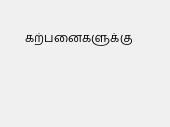கற்பனைகளுக்கு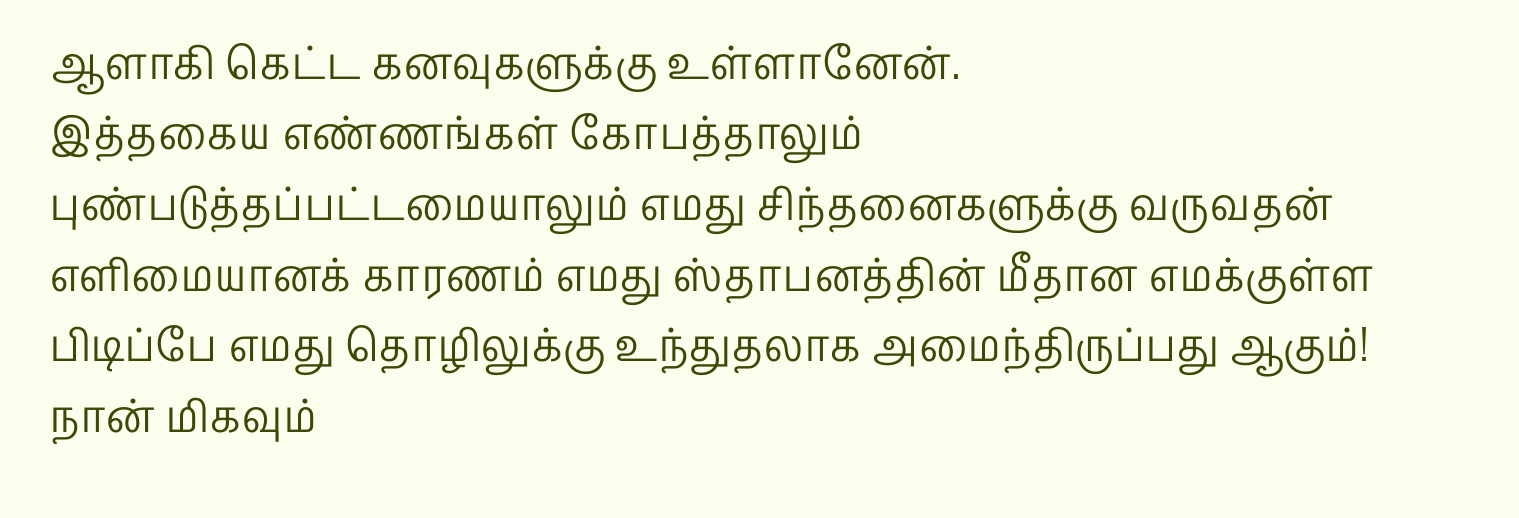ஆளாகி கெட்ட கனவுகளுக்கு உள்ளானேன்.
இத்தகைய எண்ணங்கள் கோபத்தாலும் புண்படுத்தப்பட்டமையாலும் எமது சிந்தனைகளுக்கு வருவதன் எளிமையானக் காரணம் எமது ஸ்தாபனத்தின் மீதான எமக்குள்ள பிடிப்பே எமது தொழிலுக்கு உந்துதலாக அமைந்திருப்பது ஆகும்! நான் மிகவும்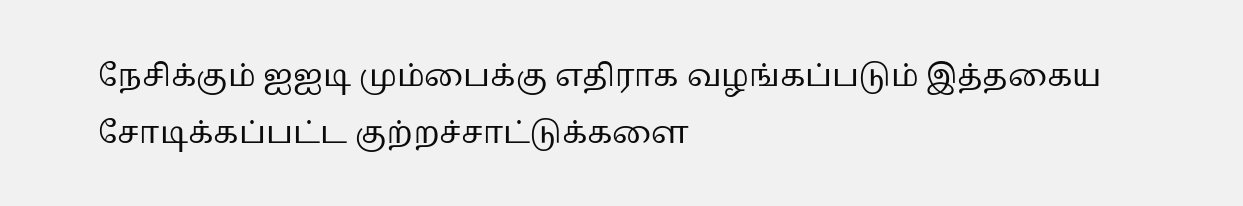நேசிக்கும் ஐஐடி மும்பைக்கு எதிராக வழங்கப்படும் இத்தகைய சோடிக்கப்பட்ட குற்றச்சாட்டுக்களை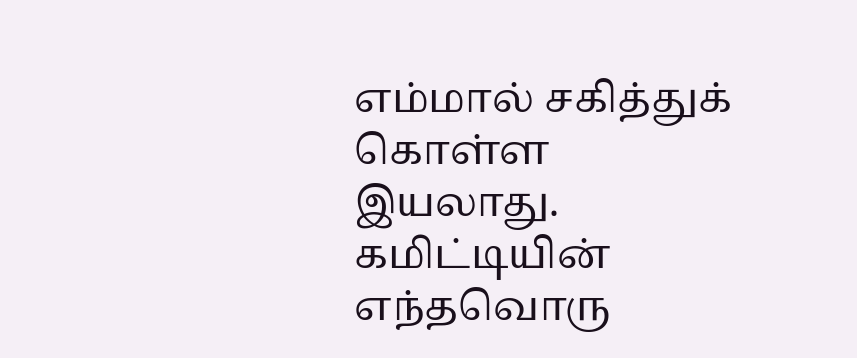எம்மால் சகித்துக் கொள்ள இயலாது. கமிட்டியின் எந்தவொரு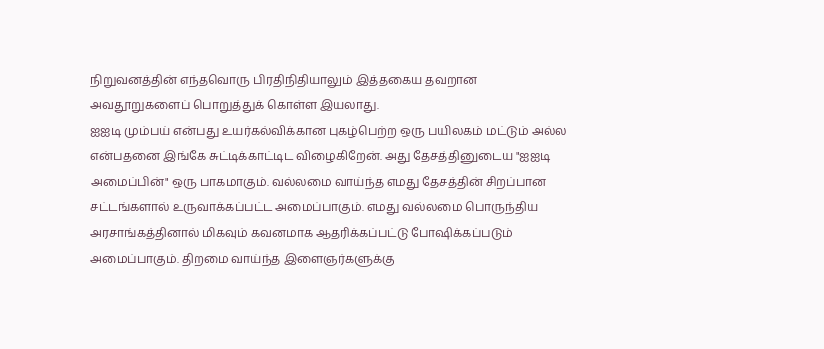நிறுவனத்தின் எந்தவொரு பிரதிநிதியாலும் இத்தகைய தவறான அவதூறுகளைப் பொறுத்துக் கொள்ள இயலாது.
ஐஐடி மும்பய் என்பது உயர்கல்விக்கான புகழ்பெற்ற ஒரு பயிலகம் மட்டும் அல்ல என்பதனை இங்கே சுட்டிக்காட்டிட விழைகிறேன். அது தேசத்தினுடைய "ஐஐடி அமைப்பின்" ஒரு பாகமாகும். வல்லமை வாய்ந்த எமது தேசத்தின் சிறப்பான சட்டங்களால் உருவாக்கப்பட்ட அமைப்பாகும். எமது வல்லமை பொருந்திய அரசாங்கத்தினால் மிகவும் கவனமாக ஆதரிக்கப்பட்டு போஷிக்கப்படும் அமைப்பாகும். திறமை வாய்ந்த இளைஞர்களுக்கு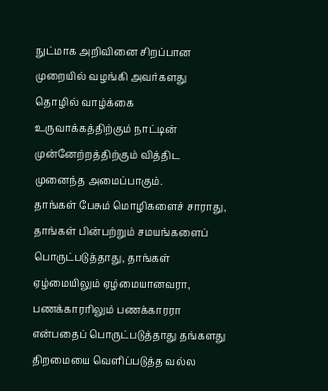நுட்மாக அறிவினை சிறப்பான முறையில் வழங்கி அவர்களது தொழில் வாழ்க்கை உருவாக்கத்திற்கும் நாட்டின் முன்னேற்றத்திற்கும் வித்திட முனைந்த அமைப்பாகும்.
தாங்கள் பேசும் மொழிகளைச் சாராது, தாங்கள் பின்பற்றும் சமயங்களைப் பொருட்படுத்தாது, தாங்கள் ஏழ்மையிலும் ஏழ்மையானவரா, பணக்காரரிலும் பணக்காரரா என்பதைப் பொருட்படுத்தாது தங்களது திறமையை வெளிப்படுத்த வல்ல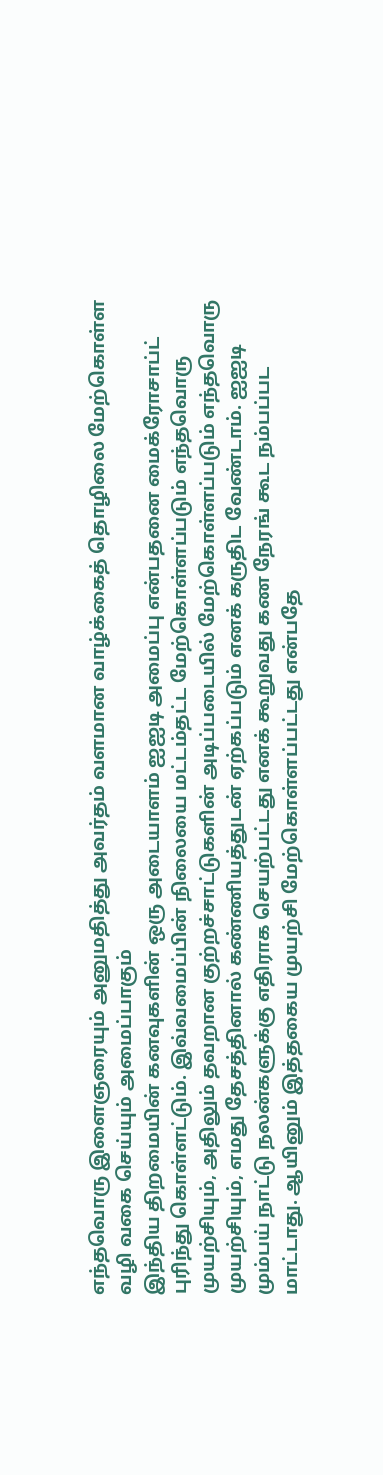எந்தவொரு இளைஞரையும் அனுமதித்து அவர்தம் வளமான வாழ்க்கைத் தொழிலை மேற்கொள்ள வழி வகை செய்யும் அமைப்பாகும்
இந்திய திறமையின் கனவுகளின் ஒரு அடையாளம் ஐஐடி அமைப்பு என்பதனை மைக்ரோசாப்ட் புரிந்து கொள்ளட்டும். இவ்வமைப்பின் நிலையை மட்டம்தட்ட மேற்கொள்ளப்படும் எந்தவொரு முயற்சியும், அதிலும் தவறான குற்றச்சாட்டுகளின் அடிப்படையில் மேற்கொள்ளப்படும் எந்தவொரு முயற்சியும், எமது தேசத்தினால் கண்ணியத்துடன் ஏற்கப்படும் எனக் கருதிட வேண்டாம். ஐஐடி மும்பய் நாட்டு நலன்களுக்கு எதிராக செயற்பட்டது எனக் கூறுவது கண நேரங் கூட நம்பப்பட மாட்டாது. ஆயினும் இத்தகைய முயற்சி மேற்கொள்ளப்பட்டது என்பதே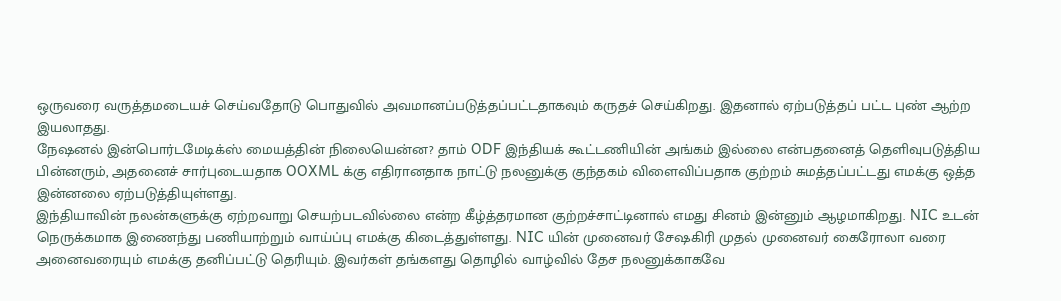ஒருவரை வருத்தமடையச் செய்வதோடு பொதுவில் அவமானப்படுத்தப்பட்டதாகவும் கருதச் செய்கிறது. இதனால் ஏற்படுத்தப் பட்ட புண் ஆற்ற இயலாதது.
நேஷனல் இன்பொர்டமேடிக்ஸ் மையத்தின் நிலையென்ன? தாம் ODF இந்தியக் கூட்டணியின் அங்கம் இல்லை என்பதனைத் தெளிவுபடுத்திய பின்னரும், அதனைச் சார்புடையதாக OOXML க்கு எதிரானதாக நாட்டு நலனுக்கு குந்தகம் விளைவிப்பதாக குற்றம் சுமத்தப்பட்டது எமக்கு ஒத்த இன்னலை ஏற்படுத்தியுள்ளது.
இந்தியாவின் நலன்களுக்கு ஏற்றவாறு செயற்படவில்லை என்ற கீழ்த்தரமான குற்றச்சாட்டினால் எமது சினம் இன்னும் ஆழமாகிறது. NIC உடன் நெருக்கமாக இணைந்து பணியாற்றும் வாய்ப்பு எமக்கு கிடைத்துள்ளது. NIC யின் முனைவர் சேஷகிரி முதல் முனைவர் கைரோலா வரை அனைவரையும் எமக்கு தனிப்பட்டு தெரியும். இவர்கள் தங்களது தொழில் வாழ்வில் தேச நலனுக்காகவே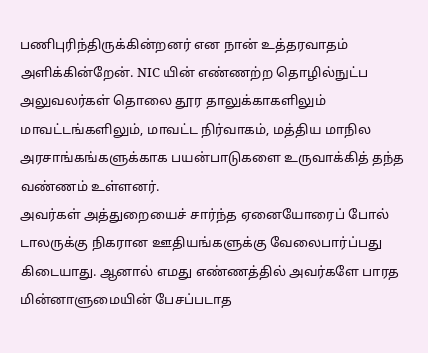பணிபுரிந்திருக்கின்றனர் என நான் உத்தரவாதம் அளிக்கின்றேன். NIC யின் எண்ணற்ற தொழில்நுட்ப அலுவலர்கள் தொலை தூர தாலுக்காகளிலும் மாவட்டங்களிலும், மாவட்ட நிர்வாகம், மத்திய மாநில அரசாங்கங்களுக்காக பயன்பாடுகளை உருவாக்கித் தந்த வண்ணம் உள்ளனர்.
அவர்கள் அத்துறையைச் சார்ந்த ஏனையோரைப் போல் டாலருக்கு நிகரான ஊதியங்களுக்கு வேலைபார்ப்பது கிடையாது. ஆனால் எமது எண்ணத்தில் அவர்களே பாரத மின்னாளுமையின் பேசப்படாத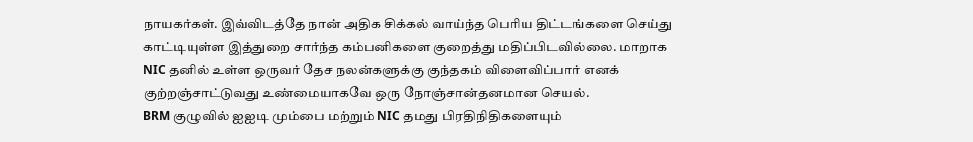நாயகர்கள். இவ்விடத்தே நான் அதிக சிக்கல் வாய்ந்த பெரிய திட்டங்களை செய்து காட்டியுள்ள இத்துறை சார்ந்த கம்பனிகளை குறைத்து மதிப்பிடவில்லை. மாறாக NIC தனில் உள்ள ஒருவர் தேச நலன்களுக்கு குந்தகம் விளைவிப்பார் எனக் குற்றஞ்சாட்டுவது உண்மையாகவே ஒரு நோஞ்சான்தனமான செயல்.
BRM குழுவில் ஐஐடி மும்பை மற்றும் NIC தமது பிரதிநிதிகளையும்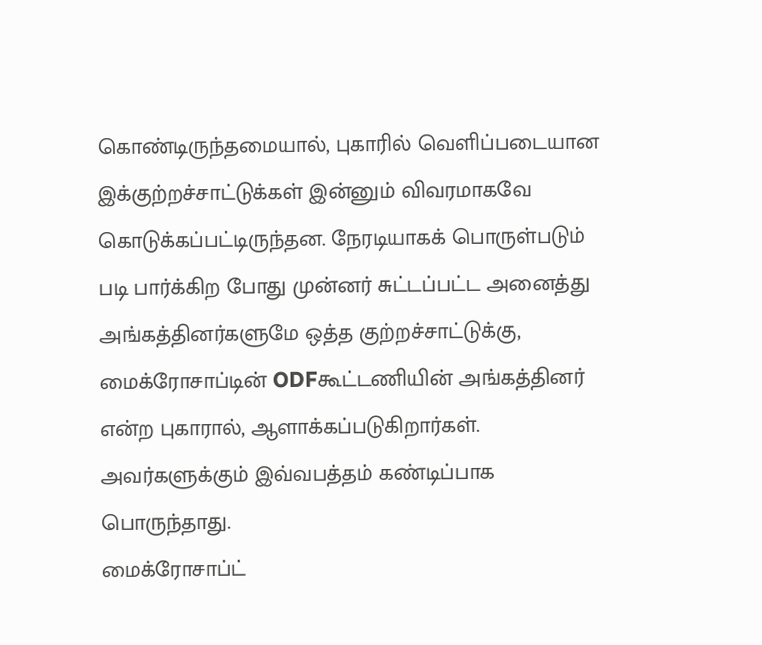கொண்டிருந்தமையால், புகாரில் வெளிப்படையான இக்குற்றச்சாட்டுக்கள் இன்னும் விவரமாகவே கொடுக்கப்பட்டிருந்தன. நேரடியாகக் பொருள்படும் படி பார்க்கிற போது முன்னர் சுட்டப்பட்ட அனைத்து அங்கத்தினர்களுமே ஒத்த குற்றச்சாட்டுக்கு, மைக்ரோசாப்டின் ODFகூட்டணியின் அங்கத்தினர் என்ற புகாரால், ஆளாக்கப்படுகிறார்கள். அவர்களுக்கும் இவ்வபத்தம் கண்டிப்பாக பொருந்தாது.
மைக்ரோசாப்ட்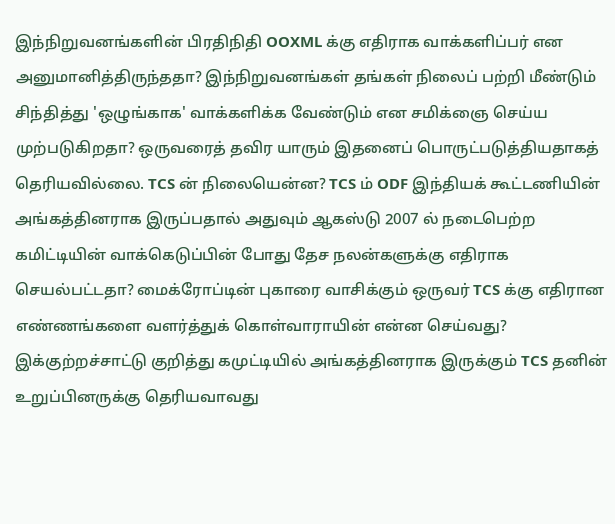இந்நிறுவனங்களின் பிரதிநிதி OOXML க்கு எதிராக வாக்களிப்பர் என அனுமானித்திருந்ததா? இந்நிறுவனங்கள் தங்கள் நிலைப் பற்றி மீண்டும் சிந்தித்து 'ஒழுங்காக' வாக்களிக்க வேண்டும் என சமிக்ஞை செய்ய முற்படுகிறதா? ஒருவரைத் தவிர யாரும் இதனைப் பொருட்படுத்தியதாகத் தெரியவில்லை. TCS ன் நிலையென்ன? TCS ம் ODF இந்தியக் கூட்டணியின் அங்கத்தினராக இருப்பதால் அதுவும் ஆகஸ்டு 2007 ல் நடைபெற்ற கமிட்டியின் வாக்கெடுப்பின் போது தேச நலன்களுக்கு எதிராக செயல்பட்டதா? மைக்ரோப்டின் புகாரை வாசிக்கும் ஒருவர் TCS க்கு எதிரான எண்ணங்களை வளர்த்துக் கொள்வாராயின் என்ன செய்வது? இக்குற்றச்சாட்டு குறித்து கமுட்டியில் அங்கத்தினராக இருக்கும் TCS தனின் உறுப்பினருக்கு தெரியவாவது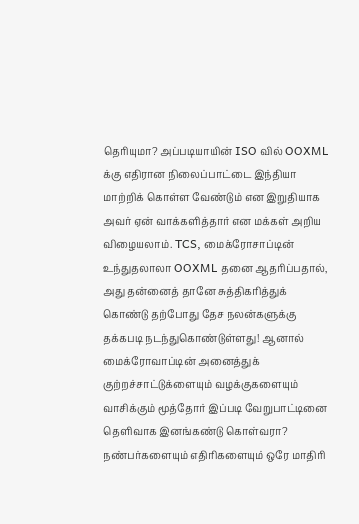தெரியுமா? அப்படியாயின் ISO வில் OOXML க்கு எதிரான நிலைப்பாட்டை இந்தியா மாற்றிக் கொள்ள வேண்டும் என இறுதியாக அவர் ஏன் வாக்களித்தார் என மக்கள் அறிய விழையலாம். TCS, மைக்ரோசாப்டின் உந்துதலாலா OOXML தனை ஆதரிப்பதால், அது தன்னைத் தானே சுத்திகரித்துக் கொண்டு தற்போது தேச நலன்களுக்கு தக்கபடி நடந்துகொண்டுள்ளது! ஆனால் மைக்ரோவாப்டின் அனைத்துக் குற்றச்சாட்டுக்ளையும் வழக்குகளையும் வாசிக்கும் மூத்தோர் இப்படி வேறுபாட்டினை தெளிவாக இனங்கண்டு கொள்வரா?
நண்பர்களையும் எதிரிகளையும் ஒரே மாதிரி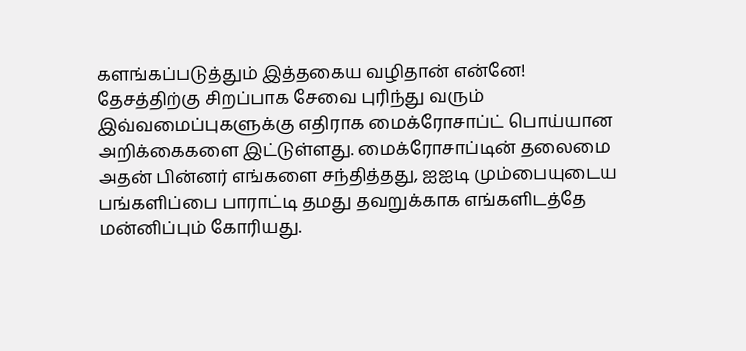களங்கப்படுத்தும் இத்தகைய வழிதான் என்னே!
தேசத்திற்கு சிறப்பாக சேவை புரிந்து வரும் இவ்வமைப்புகளுக்கு எதிராக மைக்ரோசாப்ட் பொய்யான அறிக்கைகளை இட்டுள்ளது. மைக்ரோசாப்டின் தலைமை அதன் பின்னர் எங்களை சந்தித்தது, ஐஐடி மும்பையுடைய பங்களிப்பை பாராட்டி தமது தவறுக்காக எங்களிடத்தே மன்னிப்பும் கோரியது.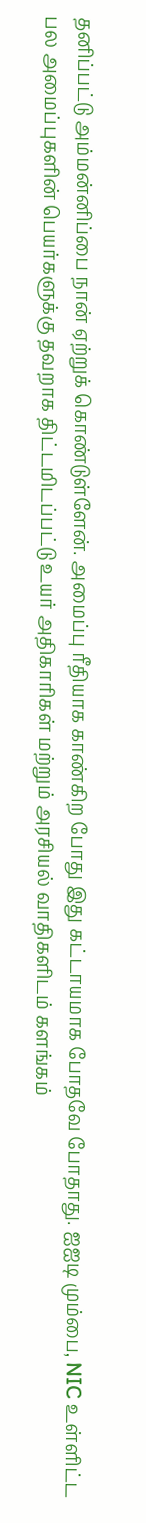தனிப்பட்டு அம்மன்னிப்பை நான் ஏற்றுக் கொண்டுள்ளேன். அமைப்பு ரீதியாக காண்கிற போது இது கட்டாயமாக போதவே போதாது. ஐஐடி மும்பை, NIC உள்ளிட்ட பல அமைப்புகளின் பெயர்களுக்கு தவறாக திட்டமிடப்பட்டு உயர் அதிகாரிகள் மற்றும் அரசியல் வாதிகளிடம் களங்கம்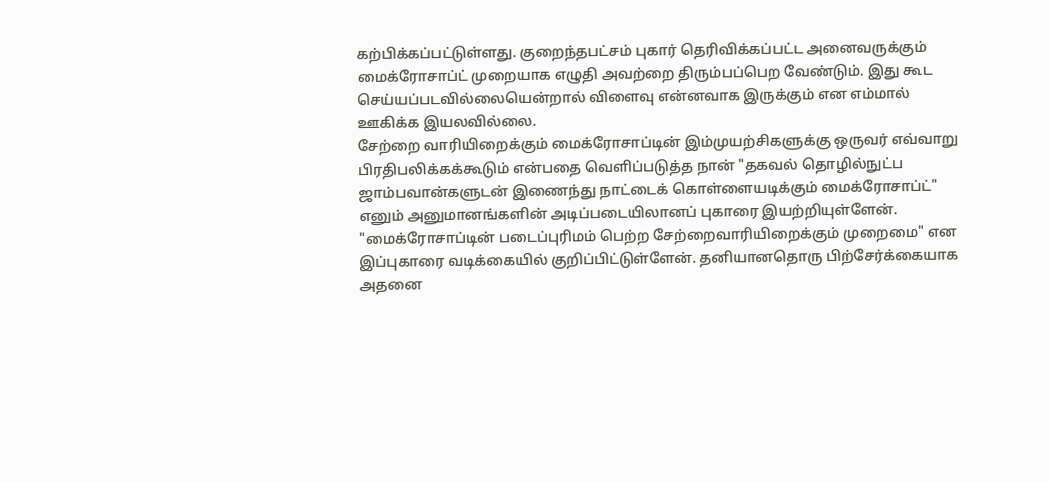கற்பிக்கப்பட்டுள்ளது. குறைந்தபட்சம் புகார் தெரிவிக்கப்பட்ட அனைவருக்கும் மைக்ரோசாப்ட் முறையாக எழுதி அவற்றை திரும்பப்பெற வேண்டும். இது கூட செய்யப்படவில்லையென்றால் விளைவு என்னவாக இருக்கும் என எம்மால் ஊகிக்க இயலவில்லை.
சேற்றை வாரியிறைக்கும் மைக்ரோசாப்டின் இம்முயற்சிகளுக்கு ஒருவர் எவ்வாறு பிரதிபலிக்கக்கூடும் என்பதை வெளிப்படுத்த நான் "தகவல் தொழில்நுட்ப ஜாம்பவான்களுடன் இணைந்து நாட்டைக் கொள்ளையடிக்கும் மைக்ரோசாப்ட்" எனும் அனுமானங்களின் அடிப்படையிலானப் புகாரை இயற்றியுள்ளேன். "மைக்ரோசாப்டின் படைப்புரிமம் பெற்ற சேற்றைவாரியிறைக்கும் முறைமை" என இப்புகாரை வடிக்கையில் குறிப்பிட்டுள்ளேன். தனியானதொரு பிற்சேர்க்கையாக அதனை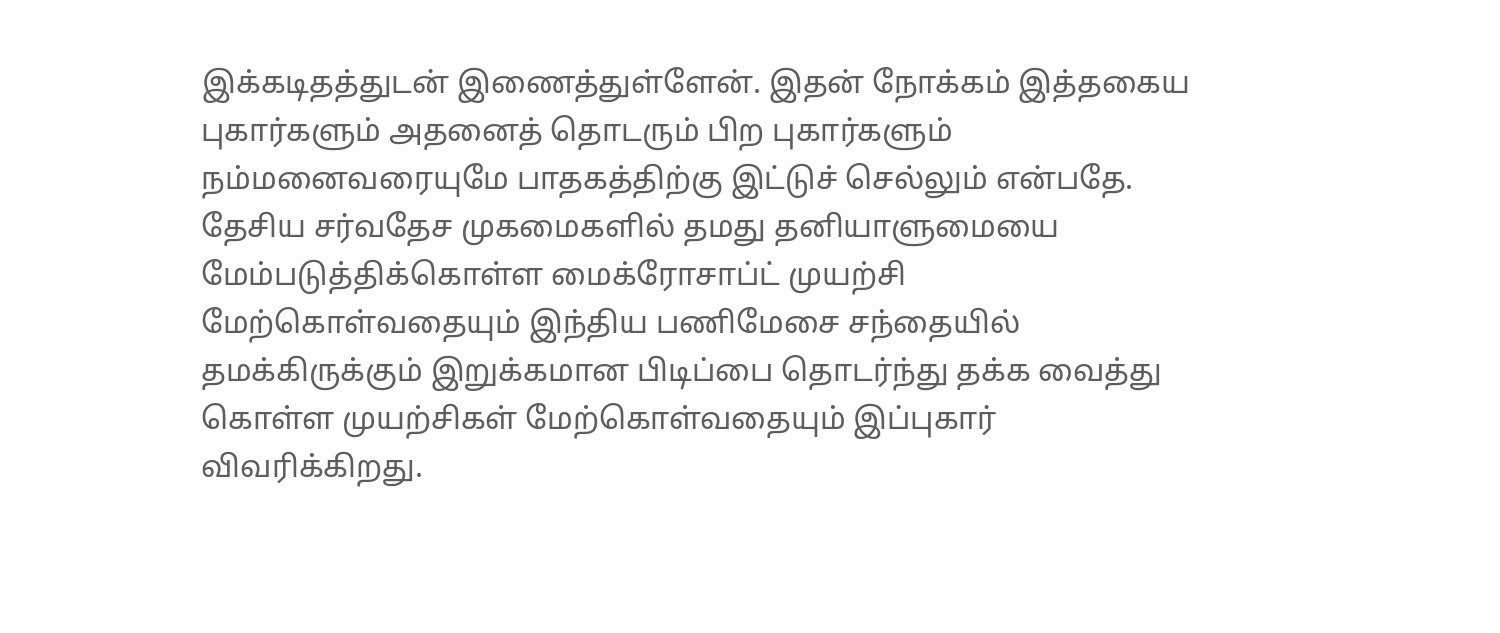இக்கடிதத்துடன் இணைத்துள்ளேன். இதன் நோக்கம் இத்தகைய புகார்களும் அதனைத் தொடரும் பிற புகார்களும் நம்மனைவரையுமே பாதகத்திற்கு இட்டுச் செல்லும் என்பதே. தேசிய சர்வதேச முகமைகளில் தமது தனியாளுமையை மேம்படுத்திக்கொள்ள மைக்ரோசாப்ட் முயற்சி மேற்கொள்வதையும் இந்திய பணிமேசை சந்தையில் தமக்கிருக்கும் இறுக்கமான பிடிப்பை தொடர்ந்து தக்க வைத்து கொள்ள முயற்சிகள் மேற்கொள்வதையும் இப்புகார் விவரிக்கிறது.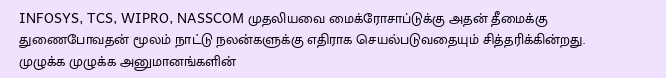INFOSYS, TCS, WIPRO, NASSCOM முதலியவை மைக்ரோசாப்டுக்கு அதன் தீமைக்கு துணைபோவதன் மூலம் நாட்டு நலன்களுக்கு எதிராக செயல்படுவதையும் சித்தரிக்கின்றது.
முழுக்க முழுக்க அனுமானங்களின்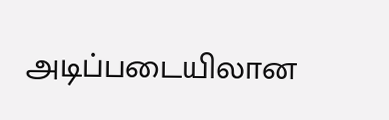அடிப்படையிலான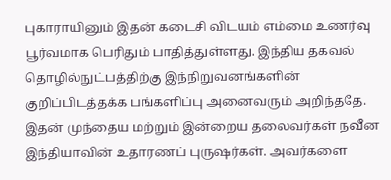புகாராயினும் இதன் கடைசி விடயம் எம்மை உணர்வு பூர்வமாக பெரிதும் பாதித்துள்ளது. இந்திய தகவல் தொழில்நுட்பத்திற்கு இந்நிறுவனங்களின் குறிப்பிடத்தக்க பங்களிப்பு அனைவரும் அறிந்ததே. இதன் முந்தைய மற்றும் இன்றைய தலைவர்கள் நவீன இந்தியாவின் உதாரணப் புருஷர்கள். அவர்களை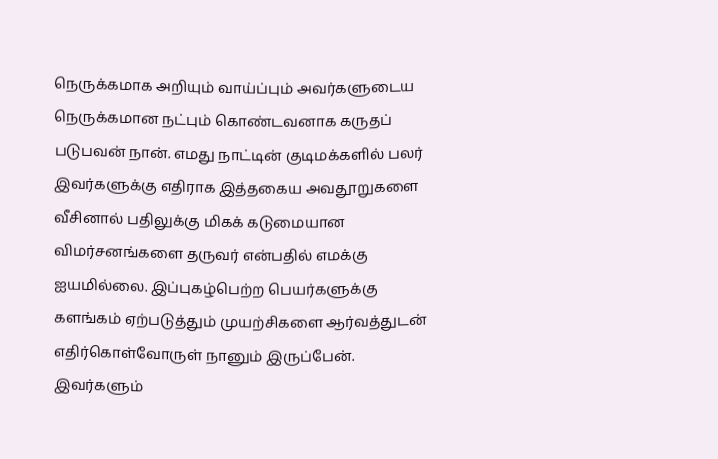நெருக்கமாக அறியும் வாய்ப்பும் அவர்களுடைய நெருக்கமான நட்பும் கொண்டவனாக கருதப் படுபவன் நான். எமது நாட்டின் குடிமக்களில் பலர் இவர்களுக்கு எதிராக இத்தகைய அவதூறுகளை வீசினால் பதிலுக்கு மிகக் கடுமையான விமர்சனங்களை தருவர் என்பதில் எமக்கு ஐயமில்லை. இப்புகழ்பெற்ற பெயர்களுக்கு களங்கம் ஏற்படுத்தும் முயற்சிகளை ஆர்வத்துடன் எதிர்கொள்வோருள் நானும் இருப்பேன். இவர்களும்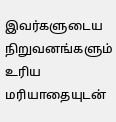இவர்களுடைய நிறுவனங்களும் உரிய மரியாதையுடன்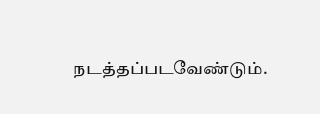நடத்தப்படவேண்டும்.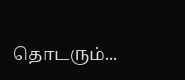தொடரும்...